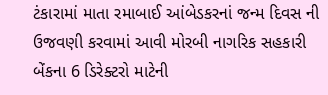ટંકારામાં માતા રમાબાઈ આંબેડકરનાં જન્મ દિવસ ની ઉજવણી કરવામાં આવી મોરબી નાગરિક સહકારી બેંકના 6 ડિરેક્ટરો માટેની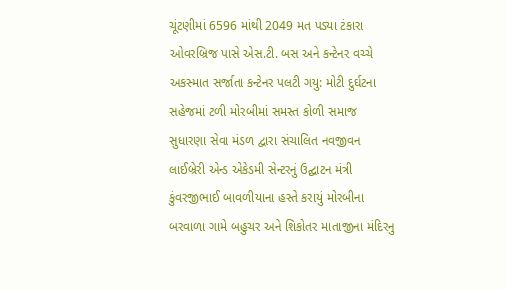ચૂંટણીમાં 6596 માંથી 2049 મત પડ્યા ટંકારા ઓવરબ્રિજ પાસે એસ.ટી. બસ અને કન્ટેનર વચ્ચે અકસ્માત સર્જાતા કન્ટેનર પલટી ગયુ: મોટી દુર્ઘટના સહેજમાં ટળી મોરબીમાં સમસ્ત કોળી સમાજ સુધારણા સેવા મંડળ દ્વારા સંચાલિત નવજીવન લાઈબ્રેરી એન્ડ એકેડમી સેન્ટરનું ઉદ્ઘાટન મંત્રી કુંવરજીભાઈ બાવળીયાના હસ્તે કરાયું મોરબીના બરવાળા ગામે બહુચર અને શિકોતર માતાજીના મંદિરનુ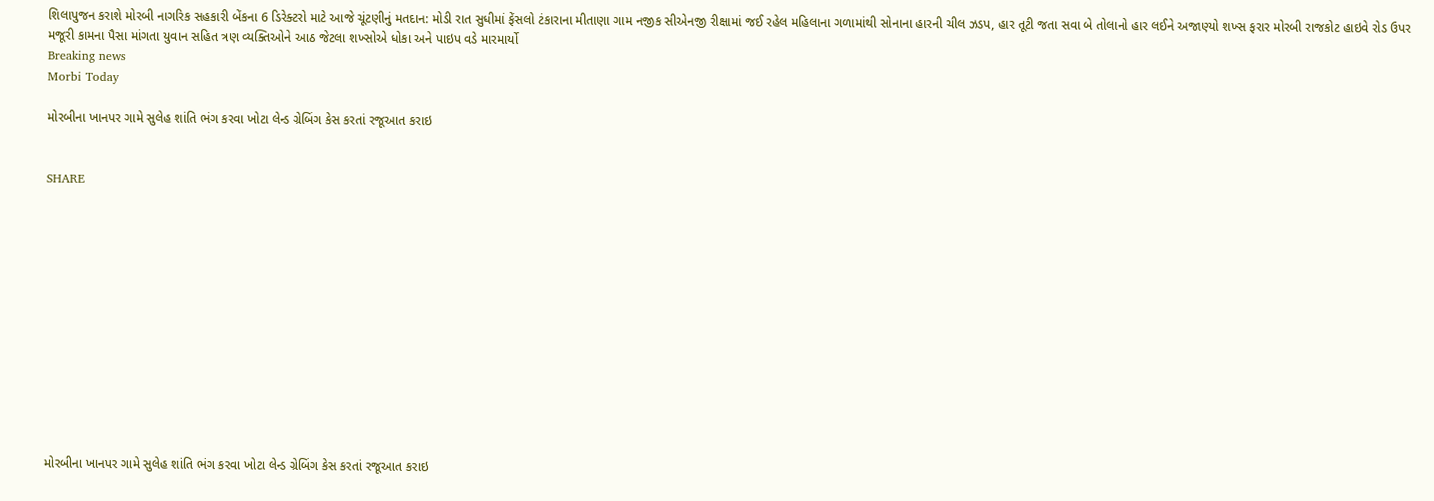શિલાપુજન કરાશે મોરબી નાગરિક સહકારી બેંકના 6 ડિરેક્ટરો માટે આજે ચૂંટણીનું મતદાન: મોડી રાત સુધીમાં ફેંસલો ટંકારાના મીતાણા ગામ નજીક સીએનજી રીક્ષામાં જઈ રહેલ મહિલાના ગળામાંથી સોનાના હારની ચીલ ઝડપ, હાર તૂટી જતા સવા બે તોલાનો હાર લઈને અજાણ્યો શખ્સ ફરાર મોરબી રાજકોટ હાઇવે રોડ ઉપર મજૂરી કામના પૈસા માંગતા યુવાન સહિત ત્રણ વ્યક્તિઓને આઠ જેટલા શખ્સોએ ધોકા અને પાઇપ વડે મારમાર્યો
Breaking news
Morbi Today

મોરબીના ખાનપર ગામે સુલેહ શાંતિ ભંગ કરવા ખોટા લેન્ડ ગ્રેબિંગ કેસ કરતાં રજૂઆત કરાઇ


SHARE













મોરબીના ખાનપર ગામે સુલેહ શાંતિ ભંગ કરવા ખોટા લેન્ડ ગ્રેબિંગ કેસ કરતાં રજૂઆત કરાઇ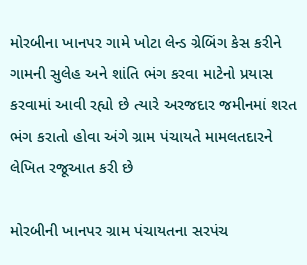મોરબીના ખાનપર ગામે ખોટા લેન્ડ ગ્રેબિંગ કેસ કરીને ગામની સુલેહ અને શાંતિ ભંગ કરવા માટેનો પ્રયાસ કરવામાં આવી રહ્યો છે ત્યારે અરજદાર જમીનમાં શરત ભંગ કરાતો હોવા અંગે ગ્રામ પંચાયતે મામલતદારને લેખિત રજૂઆત કરી છે

મોરબીની ખાનપર ગ્રામ પંચાયતના સરપંચ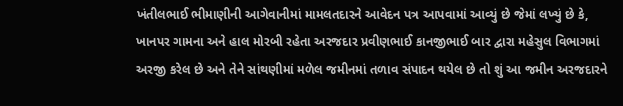ખંતીલભાઈ ભીમાણીની આગેવાનીમાં મામલતદારને આવેદન પત્ર આપવામાં આવ્યું છે જેમાં લખ્યું છે કે, ખાનપર ગામના અને હાલ મોરબી રહેતા અરજદાર પ્રવીણભાઈ કાનજીભાઈ બાર દ્વારા મહેસુલ વિભાગમાં અરજી કરેલ છે અને તેને સાંથણીમાં મળેલ જમીનમાં તળાવ સંપાદન થયેલ છે તો શું આ જમીન અરજદારને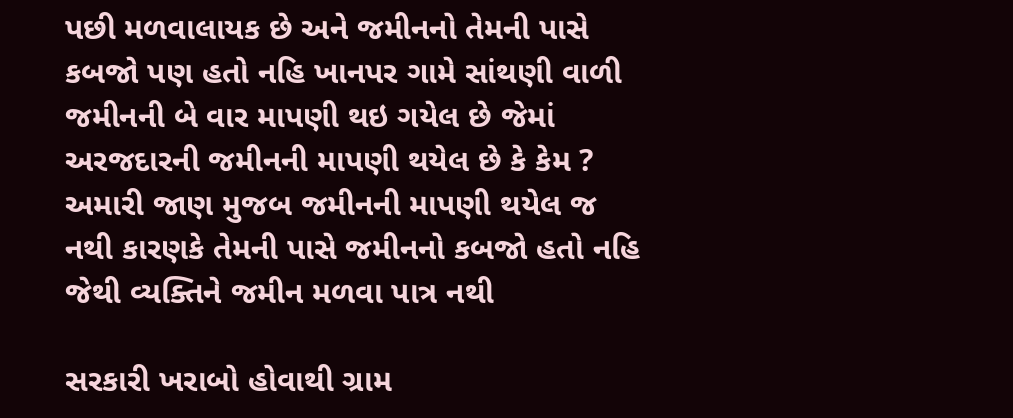પછી મળવાલાયક છે અને જમીનનો તેમની પાસે કબજો પણ હતો નહિ ખાનપર ગામે સાંથણી વાળી જમીનની બે વાર માપણી થઇ ગયેલ છે જેમાં અરજદારની જમીનની માપણી થયેલ છે કે કેમ ? અમારી જાણ મુજબ જમીનની માપણી થયેલ જ નથી કારણકે તેમની પાસે જમીનનો કબજો હતો નહિ જેથી વ્યક્તિને જમીન મળવા પાત્ર નથી

સરકારી ખરાબો હોવાથી ગ્રામ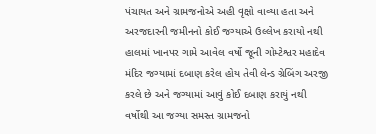પંચાયત અને ગ્રામજનોએ અહી વૃક્ષો વાવ્યા હતા અને અરજદારની જમીનનો કોઈ જગ્યાએ ઉલ્લેખ કરાયો નથી હાલમાં ખાનપર ગામે આવેલ વર્ષો જૂની ગોમ્ટેશ્વર મહાદેવ મંદિર જગ્યામાં દબાણ કરેલ હોય તેવી લેન્ડ ગ્રેબિંગ અરજી કરલે છે અને જગ્યામાં આવું કોઈ દબાણ કરાયું નથી વર્ષોથી આ જગ્યા સમસ્ત ગ્રામજનો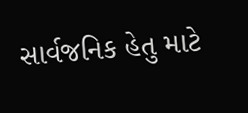સાર્વજનિક હેતુ માટે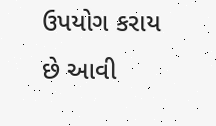ઉપયોગ કરાય છે આવી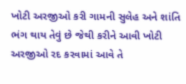ખોટી અરજીઓ કરી ગામની સુલેહ અને શાંતિ ભંગ થાય તેવું છે જેથી કરીને આવી ખોટી અરજીઓ રદ કરવામાં આવે તે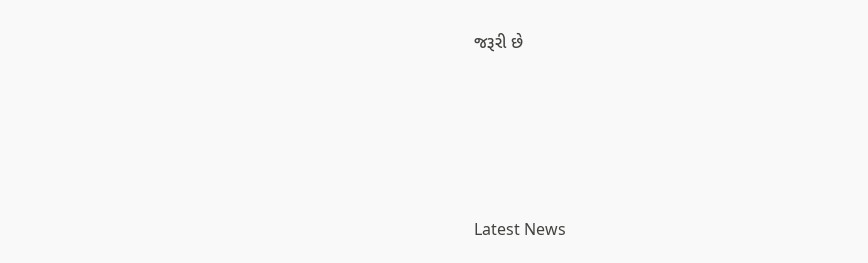જરૂરી છે






Latest News